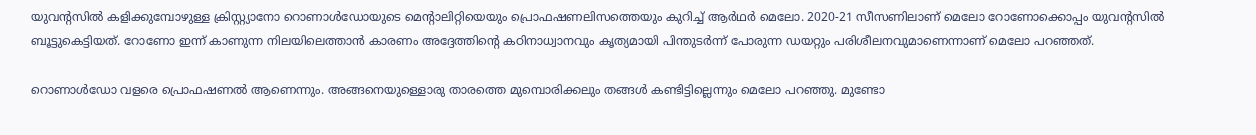യുവന്റസില്‍ കളിക്കുമ്പോഴുള്ള ക്രിസ്റ്റ്യാനോ റൊണാള്‍ഡോയുടെ മെന്റാലിറ്റിയെയും പ്രൊഫഷണലിസത്തെയും കുറിച്ച് ആര്‍ഥര്‍ മെലോ. 2020-21 സീസണിലാണ് മെലോ റോണോക്കൊപ്പം യുവന്റസില്‍ ബൂട്ടുകെട്ടിയത്. റോണോ ഇന്ന് കാണുന്ന നിലയിലെത്താന്‍ കാരണം അദ്ദേത്തിന്റെ കഠിനാധ്വാനവും കൃത്യമായി പിന്തുടര്‍ന്ന് പോരുന്ന ഡയറ്റും പരിശീലനവുമാണെന്നാണ് മെലോ പറഞ്ഞത്.

റൊണാള്‍ഡോ വളരെ പ്രൊഫഷണല്‍ ആണെന്നും. അങ്ങനെയുള്ളൊരു താരത്തെ മുമ്പൊരിക്കലും തങ്ങള്‍ കണ്ടിട്ടില്ലെന്നും മെലോ പറഞ്ഞു. മുണ്ടോ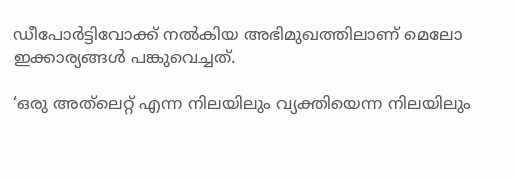ഡീപോര്‍ട്ടിവോക്ക് നല്‍കിയ അഭിമുഖത്തിലാണ് മെലോ ഇക്കാര്യങ്ങള്‍ പങ്കുവെച്ചത്.

‘ഒരു അത്‌ലെറ്റ് എന്ന നിലയിലും വ്യക്തിയെന്ന നിലയിലും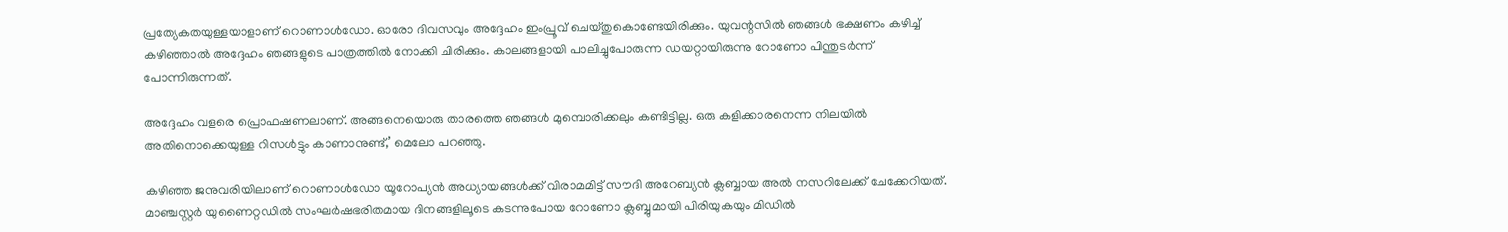പ്രത്യേകതയുള്ളയാളാണ് റൊണാള്‍ഡോ. ഓരോ ദിവസവും അദ്ദേഹം ഇംപ്രൂവ് ചെയ്തുകൊണ്ടേയിരിക്കും. യുവന്റസില്‍ ഞങ്ങള്‍ ഭക്ഷണം കഴിച്ച് കഴിഞ്ഞാല്‍ അദ്ദേഹം ഞങ്ങളുടെ പാത്രത്തില്‍ നോക്കി ചിരിക്കും. കാലങ്ങളായി പാലിച്ചുപോരുന്ന ഡയറ്റായിരുന്നു റോണോ പിന്തുടര്‍ന്ന് പോന്നിരുന്നത്.

അദ്ദേഹം വളരെ പ്രൊഫഷണലാണ്. അങ്ങനെയൊരു താരത്തെ ഞങ്ങള്‍ മുമ്പൊരിക്കലും കണ്ടിട്ടില്ല. ഒരു കളിക്കാരനെന്ന നിലയില്‍ അതിനൊക്കെയുള്ള റിസള്‍ട്ടും കാണാനുണ്ട്,’ മെലോ പറഞ്ഞു.

കഴിഞ്ഞ ജനുവരിയിലാണ് റൊണാള്‍ഡോ യൂറോപ്യന്‍ അധ്യായങ്ങള്‍ക്ക് വിരാമമിട്ട് സൗദി അറേബ്യന്‍ ക്ലബ്ബായ അല്‍ നസറിലേക്ക് ചേക്കേറിയത്. മാഞ്ചസ്റ്റര്‍ യുണൈറ്റഡില്‍ സംഘര്‍ഷഭരിതമായ ദിനങ്ങളിലൂടെ കടന്നുപോയ റോണോ ക്ലബ്ബുമായി പിരിയുകയും മിഡില്‍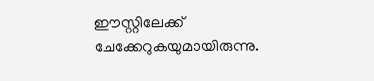ഈസ്റ്റിലേക്ക് ചേക്കേറുകയുമായിരുന്നു.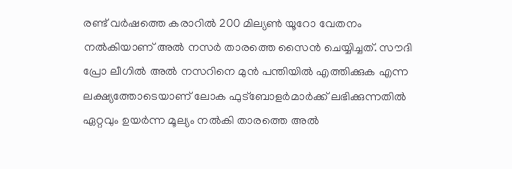രണ്ട് വര്‍ഷത്തെ കരാറില്‍ 200 മില്യണ്‍ യൂറോ വേതനം നല്‍കിയാണ് അല്‍ നസര്‍ താരത്തെ സൈന്‍ ചെയ്യിച്ചത്. സൗദി പ്രോ ലീഗില്‍ അല്‍ നസറിനെ മുന്‍ പന്തിയില്‍ എത്തിക്കുക എന്ന ലക്ഷ്യത്തോടെയാണ് ലോക ഫുട്ബോളര്‍മാര്‍ക്ക് ലഭിക്കുന്നതില്‍ ഏറ്റവും ഉയര്‍ന്ന മൂല്യം നല്‍കി താരത്തെ അല്‍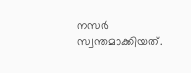നസര്‍ സ്വന്തമാക്കിയത്.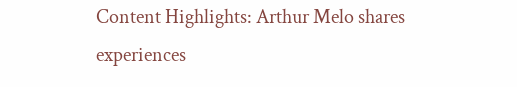Content Highlights: Arthur Melo shares experiences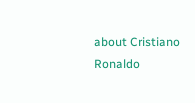about Cristiano Ronaldo